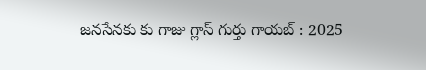జనసేనకు కు గాజు గ్లాస్ గుర్తు గాయబ్ : 2025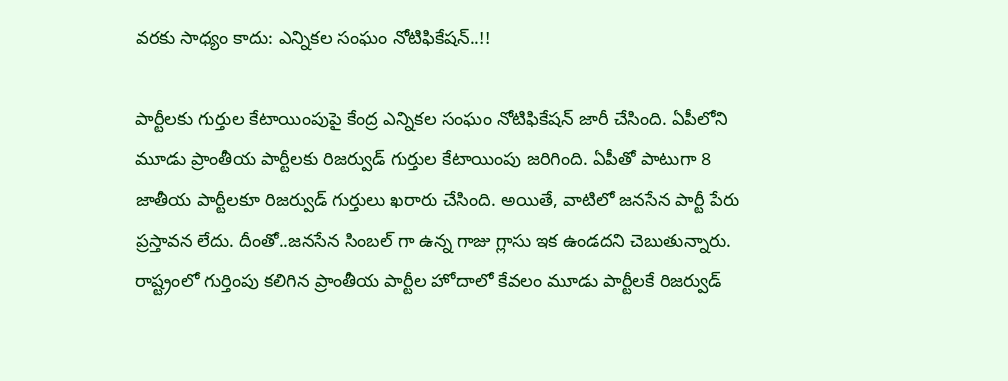వరకు సాధ్యం కాదు: ఎన్నికల సంఘం నోటిఫికేషన్‌..!!

పార్టీలకు గుర్తుల కేటాయింపుపై కేంద్ర ఎన్నికల సంఘం నోటిఫికేషన్‌ జారీ చేసింది. ఏపీలోని మూడు ప్రాంతీయ పార్టీలకు రిజర్వుడ్‌ గుర్తుల కేటాయింపు జరిగింది. ఏపీతో పాటుగా 8 జాతీయ పార్టీలకూ రిజర్వుడ్‌ గుర్తులు ఖరారు చేసింది. అయితే, వాటిలో జనసేన పార్టీ పేరు ప్రస్తావన లేదు. దీంతో..జనసేన సింబల్ గా ఉన్న గాజు గ్లాసు ఇక ఉండదని చెబుతున్నారు. రాష్ట్రంలో గుర్తింపు కలిగిన ప్రాంతీయ పార్టీల హోదాలో కేవలం మూడు పార్టీలకే రిజర్వుడ్‌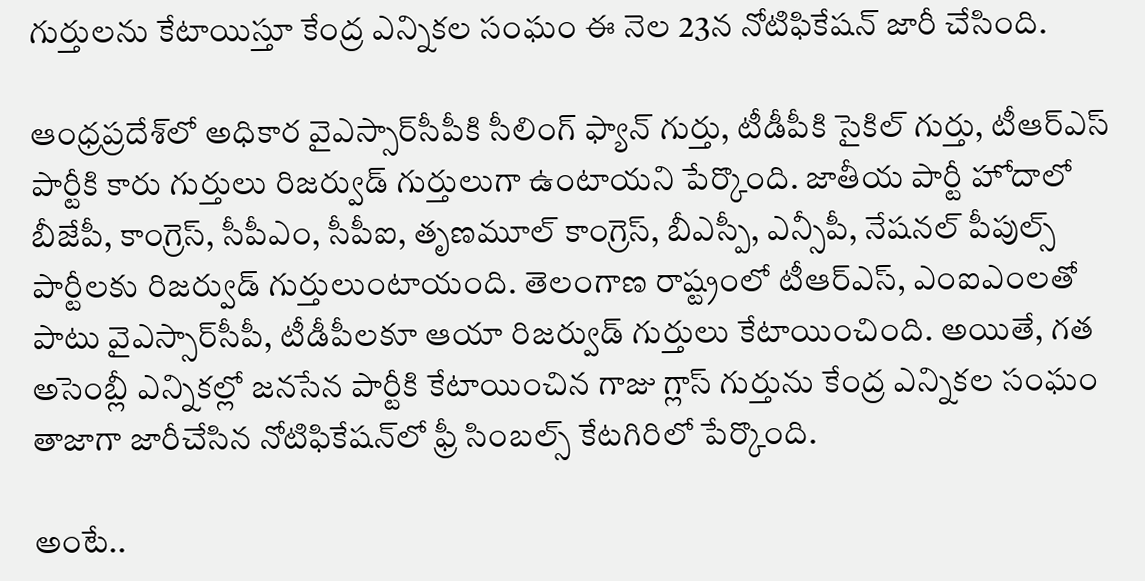గుర్తులను కేటాయిస్తూ కేంద్ర ఎన్నికల సంఘం ఈ నెల 23న నోటిఫికేషన్‌ జారీ చేసింది.

ఆంధ్రప్రదేశ్‌లో అధికార వైఎస్సార్‌సీపీకి సీలింగ్‌ ఫ్యాన్‌ గుర్తు, టీడీపీకి సైకిల్‌ గుర్తు, టీఆర్‌ఎస్‌ పార్టీకి కారు గుర్తులు రిజర్వుడ్‌ గుర్తులుగా ఉంటాయని పేర్కొంది. జాతీయ పార్టీ హోదాలో బీజేపీ, కాంగ్రెస్, సీపీఎం, సీపీఐ, తృణమూల్‌ కాంగ్రెస్, బీఎస్పీ, ఎన్సీపీ, నేషనల్‌ పీపుల్స్‌ పార్టీలకు రిజర్వుడ్‌ గుర్తులుంటాయంది. తెలంగాణ రాష్ట్రంలో టీఆర్‌ఎస్, ఎంఐఎంలతో పాటు వైఎస్సార్‌సీపీ, టీడీపీలకూ ఆయా రిజర్వుడ్‌ గుర్తులు కేటాయించింది. అయితే, గత అసెంబ్లీ ఎన్నికల్లో జనసేన పార్టీకి కేటాయించిన గాజు గ్లాస్‌ గుర్తును కేంద్ర ఎన్నికల సంఘం తాజాగా జారీచేసిన నోటిఫికేషన్‌లో ఫ్రీ సింబల్స్‌ కేటగిరిలో పేర్కొంది.

అంటే..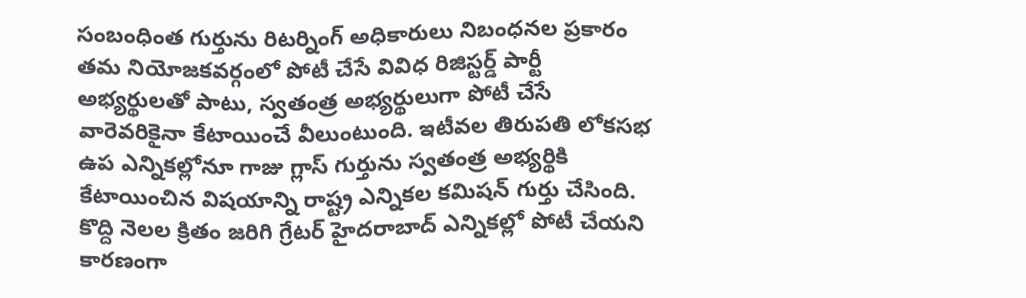సంబంధింత గుర్తును రిటర్నింగ్‌ అధికారులు నిబంధనల ప్రకారం తమ నియోజకవర్గంలో పోటీ చేసే వివిధ రిజిస్టర్డ్‌ పార్టీ అభ్యర్థులతో పాటు, స్వతంత్ర అభ్యర్థులుగా పోటీ చేసే వారెవరికైనా కేటాయించే వీలుంటుంది. ఇటీవల తిరుపతి లోకసభ ఉప ఎన్నికల్లోనూ గాజు గ్లాస్‌ గుర్తును స్వతంత్ర అభ్యర్థికి కేటాయించిన విషయాన్ని రాష్ట్ర ఎన్నికల కమిషన్‌ గుర్తు చేసింది. కొద్ది నెలల క్రితం జరిగి గ్రేటర్ హైదరాబాద్ ఎన్నికల్లో పోటీ చేయని కారణంగా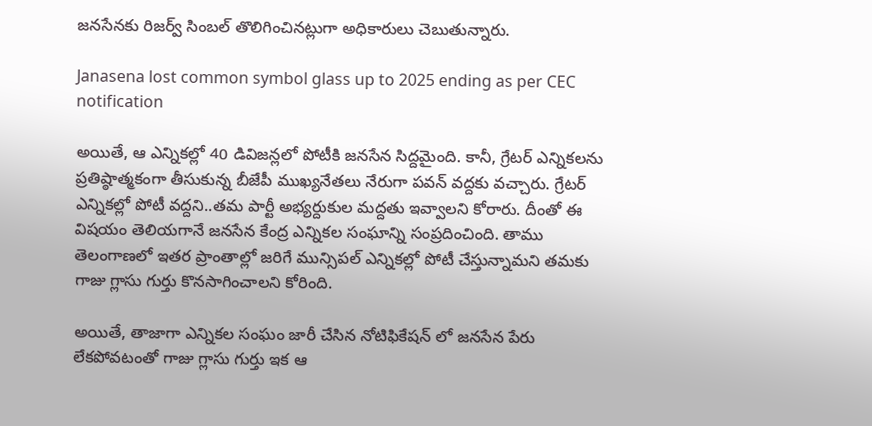జనసేనకు రిజర్వ్ సింబల్ తొలిగించినట్లుగా అధికారులు చెబుతున్నారు.

Janasena lost common symbol glass up to 2025 ending as per CEC notification

అయితే, ఆ ఎన్నికల్లో 40 డివిజన్లలో పోటీకి జనసేన సిద్దమైంది. కానీ, గ్రేటర్ ఎన్నికలను ప్రతిష్ఠాత్మకంగా తీసుకున్న బీజేపీ ముఖ్యనేతలు నేరుగా పవన్ వద్దకు వచ్చారు. గ్రేటర్ ఎన్నికల్లో పోటీ వద్దని..తమ పార్టీ అభ్యర్దుకుల మద్దతు ఇవ్వాలని కోరారు. దీంతో ఈ విషయం తెలియగానే జనసేన కేంద్ర ఎన్నికల సంఘాన్ని సంప్రదించింది. తాము తెలంగాణలో ఇతర ప్రాంతాల్లో జరిగే మున్సిపల్ ఎన్నికల్లో పోటీ చేస్తున్నామని తమకు గాజు గ్లాసు గుర్తు కొనసాగించాలని కోరింది.

అయితే, తాజాగా ఎన్నికల సంఘం జారీ చేసిన నోటిఫికేషన్ లో జనసేన పేరు లేకపోవటంతో గాజు గ్లాసు గుర్తు ఇక ఆ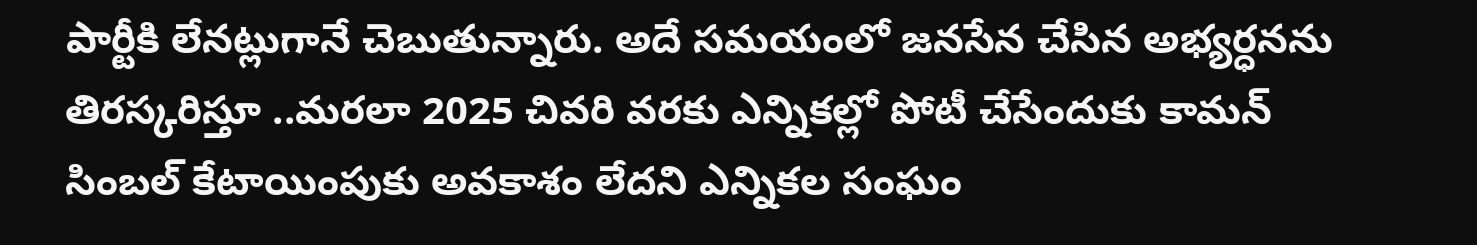పార్టీకి లేనట్లుగానే చెబుతున్నారు. అదే సమయంలో జనసేన చేసిన అభ్యర్ధనను తిరస్కరిస్తూ ..మరలా 2025 చివరి వరకు ఎన్నికల్లో పోటీ చేసేందుకు కామన్ సింబల్ కేటాయింపుకు అవకాశం లేదని ఎన్నికల సంఘం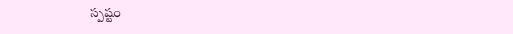స్పష్టం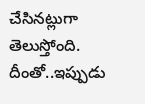చేసినట్లుగా తెలుస్తోంది. దీంతో..ఇప్పుడు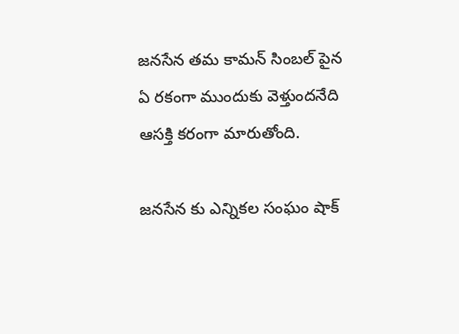జనసేన తమ కామన్ సింబల్ పైన ఏ రకంగా ముందుకు వెళ్తుందనేది ఆసక్తి కరంగా మారుతోంది.

జనసేన కు ఎన్నికల సంఘం షాక్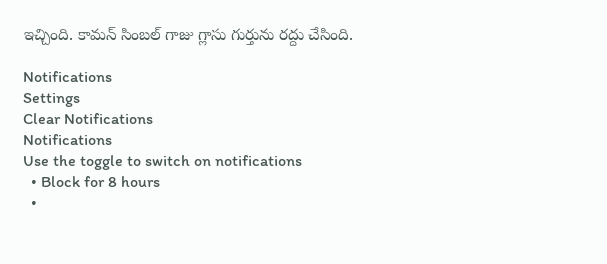ఇచ్చింది. కామన్ సింబల్ గాజు గ్లాసు గుర్తును రద్దు చేసింది.

Notifications
Settings
Clear Notifications
Notifications
Use the toggle to switch on notifications
  • Block for 8 hours
  •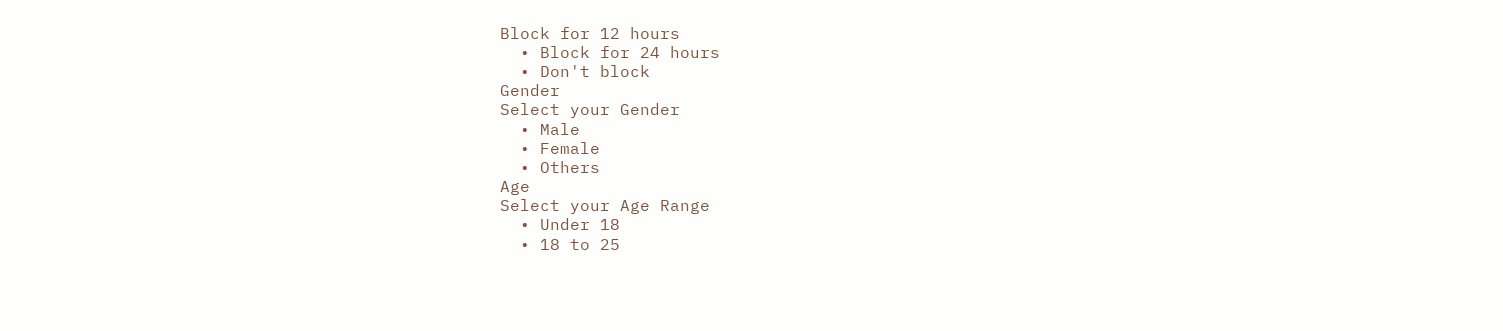Block for 12 hours
  • Block for 24 hours
  • Don't block
Gender
Select your Gender
  • Male
  • Female
  • Others
Age
Select your Age Range
  • Under 18
  • 18 to 25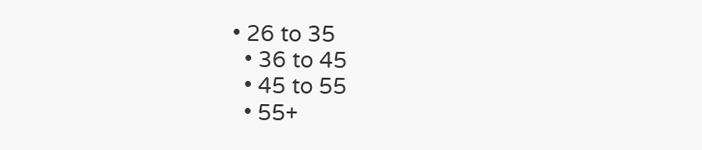• 26 to 35
  • 36 to 45
  • 45 to 55
  • 55+